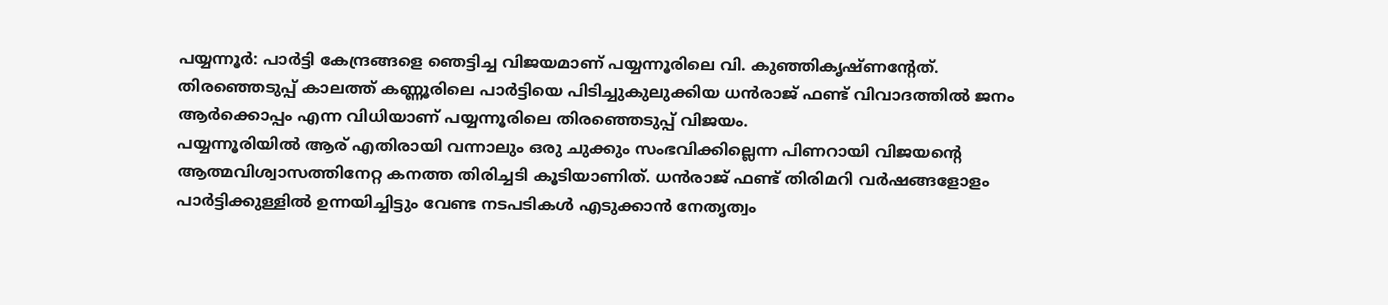പയ്യന്നൂർ: പാർട്ടി കേന്ദ്രങ്ങളെ ഞെട്ടിച്ച വിജയമാണ് പയ്യന്നൂരിലെ വി. കുഞ്ഞികൃഷ്ണന്റേത്. തിരഞ്ഞെടുപ്പ് കാലത്ത് കണ്ണൂരിലെ പാർട്ടിയെ പിടിച്ചുകുലുക്കിയ ധൻരാജ് ഫണ്ട് വിവാദത്തിൽ ജനം ആർക്കൊപ്പം എന്ന വിധിയാണ് പയ്യന്നൂരിലെ തിരഞ്ഞെടുപ്പ് വിജയം.
പയ്യന്നൂരിയിൽ ആര് എതിരായി വന്നാലും ഒരു ചുക്കും സംഭവിക്കില്ലെന്ന പിണറായി വിജയന്റെ ആത്മവിശ്വാസത്തിനേറ്റ കനത്ത തിരിച്ചടി കൂടിയാണിത്. ധൻരാജ് ഫണ്ട് തിരിമറി വർഷങ്ങളോളം പാർട്ടിക്കുള്ളിൽ ഉന്നയിച്ചിട്ടും വേണ്ട നടപടികൾ എടുക്കാൻ നേതൃത്വം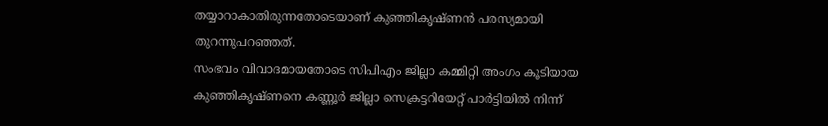തയ്യാറാകാതിരുന്നതോടെയാണ് കുഞ്ഞികൃഷ്ണൻ പരസ്യമായി തുറന്നുപറഞ്ഞത്.
സംഭവം വിവാദമായതോടെ സിപിഎം ജില്ലാ കമ്മിറ്റി അംഗം കൂടിയായ കുഞ്ഞികൃഷ്ണനെ കണ്ണൂർ ജില്ലാ സെക്രട്ടറിയേറ്റ് പാർട്ടിയിൽ നിന്ന്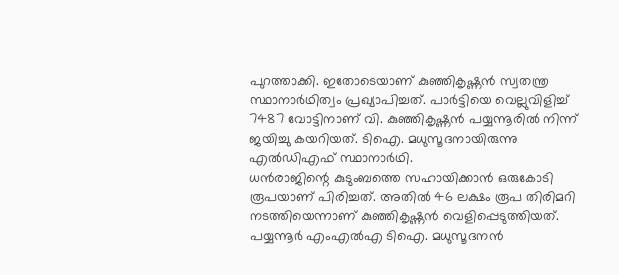പുറത്താക്കി. ഇതോടെയാണ് കുഞ്ഞികൃഷ്ണൻ സ്വതന്ത്ര സ്ഥാനാർഥിത്വം പ്രഖ്യാപിച്ചത്. പാർട്ടിയെ വെല്ലുവിളിച്ച് 7487 വോട്ടിനാണ് വി. കുഞ്ഞികൃഷ്ണൻ പയ്യന്നൂരിൽ നിന്ന് ജയിച്ചു കയറിയത്. ടിഐ. മധുസൂദനായിരുന്നു എൽഡിഎഫ് സ്ഥാനാർഥി.
ധൻരാജിന്റെ കുടുംബത്തെ സഹായിക്കാൻ ഒരുകോടി രൂപയാണ് പിരിച്ചത്. അതിൽ 46 ലക്ഷം രൂപ തിരിമറി നടത്തിയെന്നാണ് കുഞ്ഞികൃഷ്ണൻ വെളിപ്പെടുത്തിയത്. പയ്യന്നൂർ എംഎൽഎ ടിഐ. മധുസൂദനൻ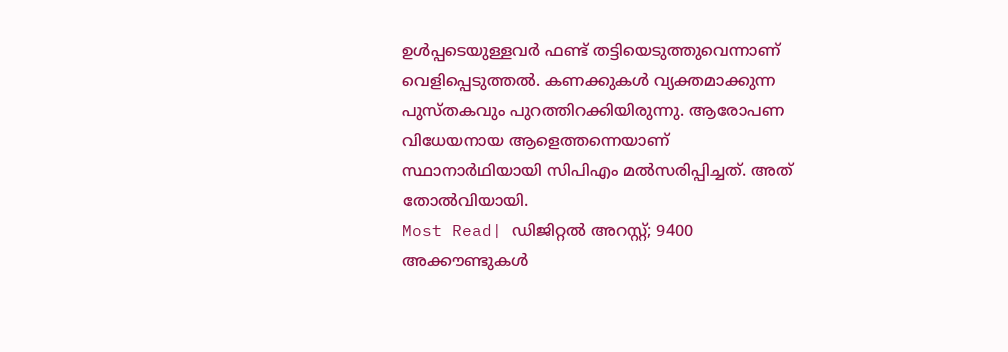ഉൾപ്പടെയുള്ളവർ ഫണ്ട് തട്ടിയെടുത്തുവെന്നാണ് വെളിപ്പെടുത്തൽ. കണക്കുകൾ വ്യക്തമാക്കുന്ന പുസ്തകവും പുറത്തിറക്കിയിരുന്നു. ആരോപണ വിധേയനായ ആളെത്തന്നെയാണ് സ്ഥാനാർഥിയായി സിപിഎം മൽസരിപ്പിച്ചത്. അത് തോൽവിയായി.
Most Read| ഡിജിറ്റൽ അറസ്റ്റ്; 9400 അക്കൗണ്ടുകൾ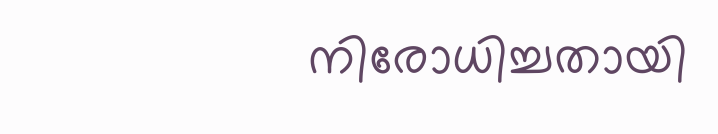നിരോധിച്ചതായി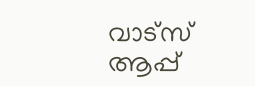വാട്സ് ആപ്പ്